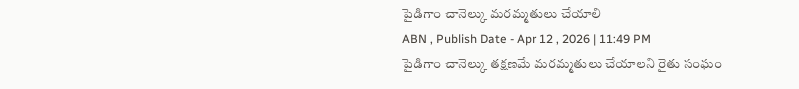పైడిగాం చానెల్కు మరమ్మతులు చేయాలి
ABN , Publish Date - Apr 12 , 2026 | 11:49 PM
పైడిగాం చానెల్కు తక్షణమే మరమ్మతులు చేయాలని రైతు సంఘం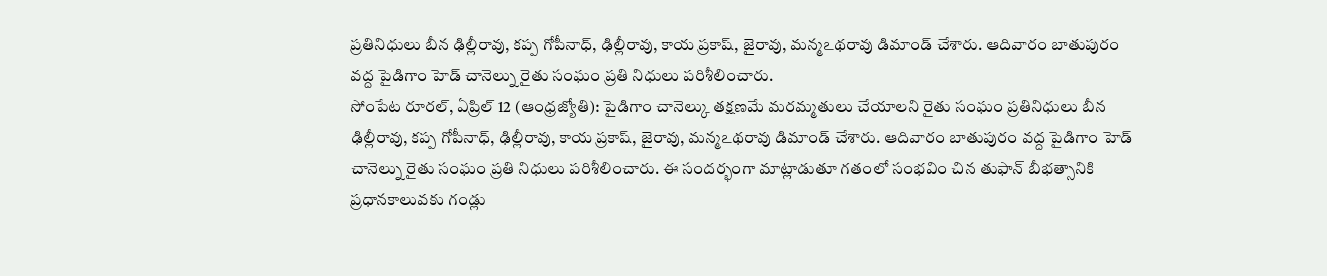ప్రతినిధులు బీన ఢిల్లీరావు, కప్ప గోపీనాధ్, ఢిల్లీరావు, కాయ ప్రకాష్, జైరావు, మన్మఽథరావు డిమాండ్ చేశారు. ఆదివారం బాతుపురం వద్ద పైడిగాం హెడ్ చానెల్ను రైతు సంఘం ప్రతి నిధులు పరిశీలించారు.
సోంపేట రూరల్, ఏప్రిల్ 12 (ఆంధ్రజ్యోతి): పైడిగాం చానెల్కు తక్షణమే మరమ్మతులు చేయాలని రైతు సంఘం ప్రతినిధులు బీన ఢిల్లీరావు, కప్ప గోపీనాధ్, ఢిల్లీరావు, కాయ ప్రకాష్, జైరావు, మన్మఽథరావు డిమాండ్ చేశారు. ఆదివారం బాతుపురం వద్ద పైడిగాం హెడ్ చానెల్ను రైతు సంఘం ప్రతి నిధులు పరిశీలించారు. ఈ సందర్భంగా మాట్లాడుతూ గతంలో సంభవిం చిన తుఫాన్ బీభత్సానికి ప్రధానకాలువకు గండ్లు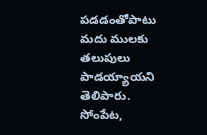పడడంతోపాటు మదు ములకు తలుపులు పాడయ్యాయని తెలిపారు. సోంపేట,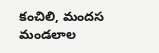కంచిలి, మందస మండలాల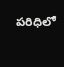పరిధిలో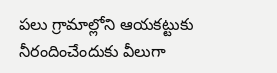పలు గ్రామాల్లోని ఆయకట్టుకు నీరందించేందుకు వీలుగా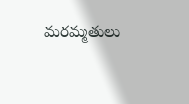మరమ్మతులు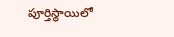పూర్తిస్థాయిలో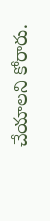చేయాలని కోరారు.